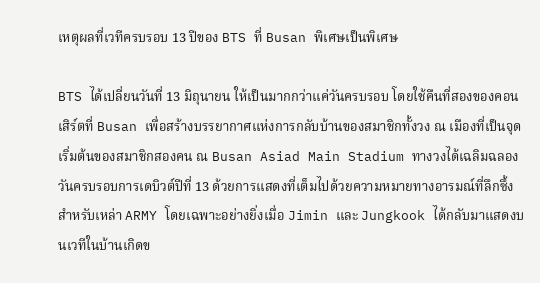เหตุผลที่เวทีครบรอบ 13 ปีของ BTS ที่ Busan พิเศษเป็นพิเศษ

BTS ได้เปลี่ยนวันที่ 13 มิถุนายน ให้เป็นมากกว่าแค่วันครบรอบ โดยใช้คืนที่สองของคอนเสิร์ตที่ Busan เพื่อสร้างบรรยากาศแห่งการกลับบ้านของสมาชิกทั้งวง ณ เมืองที่เป็นจุดเริ่มต้นของสมาชิกสองคน ณ Busan Asiad Main Stadium ทางวงได้เฉลิมฉลองวันครบรอบการเดบิวต์ปีที่ 13 ด้วยการแสดงที่เต็มไปด้วยความหมายทางอารมณ์ที่ลึกซึ้งสำหรับเหล่า ARMY โดยเฉพาะอย่างยิ่งเมื่อ Jimin และ Jungkook ได้กลับมาแสดงบนเวทีในบ้านเกิดข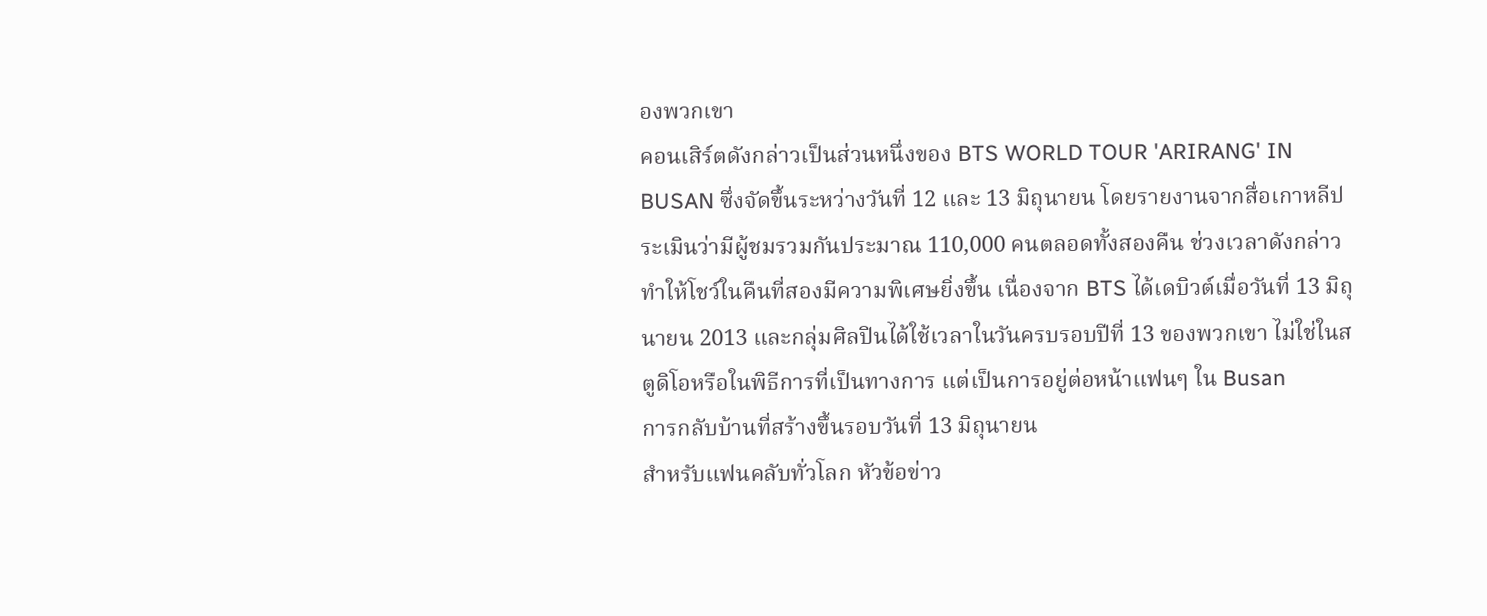องพวกเขา
คอนเสิร์ตดังกล่าวเป็นส่วนหนึ่งของ BTS WORLD TOUR 'ARIRANG' IN BUSAN ซึ่งจัดขึ้นระหว่างวันที่ 12 และ 13 มิถุนายน โดยรายงานจากสื่อเกาหลีประเมินว่ามีผู้ชมรวมกันประมาณ 110,000 คนตลอดทั้งสองคืน ช่วงเวลาดังกล่าวทำให้โชว์ในคืนที่สองมีความพิเศษยิ่งขึ้น เนื่องจาก BTS ได้เดบิวต์เมื่อวันที่ 13 มิถุนายน 2013 และกลุ่มศิลปินได้ใช้เวลาในวันครบรอบปีที่ 13 ของพวกเขา ไม่ใช่ในสตูดิโอหรือในพิธีการที่เป็นทางการ แต่เป็นการอยู่ต่อหน้าแฟนๆ ใน Busan
การกลับบ้านที่สร้างขึ้นรอบวันที่ 13 มิถุนายน
สำหรับแฟนคลับทั่วโลก หัวข้อข่าว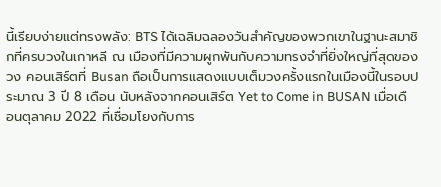นี้เรียบง่ายแต่ทรงพลัง: BTS ได้เฉลิมฉลองวันสำคัญของพวกเขาในฐานะสมาชิกที่ครบวงในเกาหลี ณ เมืองที่มีความผูกพันกับความทรงจำที่ยิ่งใหญ่ที่สุดของวง คอนเสิร์ตที่ Busan ถือเป็นการแสดงแบบเต็มวงครั้งแรกในเมืองนี้ในรอบประมาณ 3 ปี 8 เดือน นับหลังจากคอนเสิร์ต Yet to Come in BUSAN เมื่อเดือนตุลาคม 2022 ที่เชื่อมโยงกับการ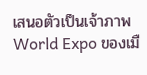เสนอตัวเป็นเจ้าภาพ World Expo ของเมื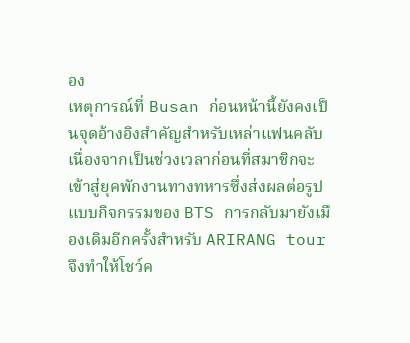อง
เหตุการณ์ที่ Busan ก่อนหน้านี้ยังคงเป็นจุดอ้างอิงสำคัญสำหรับเหล่าแฟนคลับ เนื่องจากเป็นช่วงเวลาก่อนที่สมาชิกจะเข้าสู่ยุคพักงานทางทหารซึ่งส่งผลต่อรูปแบบกิจกรรมของ BTS การกลับมายังเมืองเดิมอีกครั้งสำหรับ ARIRANG tour จึงทำให้โชว์ค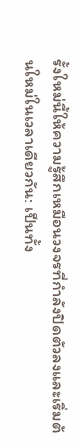รั้งใหม่นี้ให้ความรู้สึกเหมือนวงจรที่กำลังปิดตัวลงและเริ่มต้นใหม่ในเวลาเดียวกัน: เป็นทั้ง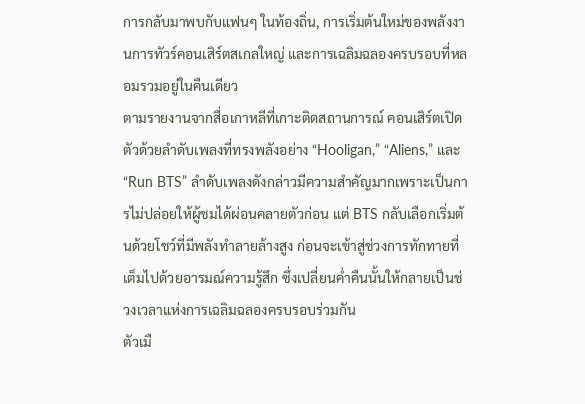การกลับมาพบกับแฟนๆ ในท้องถิ่น, การเริ่มต้นใหม่ของพลังงานการทัวร์คอนเสิร์ตสเกลใหญ่ และการเฉลิมฉลองครบรอบที่หลอมรวมอยู่ในคืนเดียว
ตามรายงานจากสื่อเกาหลีที่เกาะติดสถานการณ์ คอนเสิร์ตเปิดตัวด้วยลำดับเพลงที่ทรงพลังอย่าง “Hooligan,” “Aliens,” และ “Run BTS” ลำดับเพลงดังกล่าวมีความสำคัญมากเพราะเป็นการไม่ปล่อยให้ผู้ชมได้ผ่อนคลายตัวก่อน แต่ BTS กลับเลือกเริ่มต้นด้วยโชว์ที่มีพลังทำลายล้างสูง ก่อนจะเข้าสู่ช่วงการทักทายที่เต็มไปด้วยอารมณ์ความรู้สึก ซึ่งเปลี่ยนค่ำคืนนั้นให้กลายเป็นช่วงเวลาแห่งการเฉลิมฉลองครบรอบร่วมกัน
ตัวเมื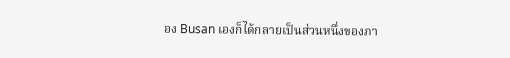อง Busan เองก็ได้กลายเป็นส่วนหนึ่งของภา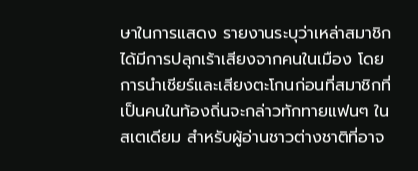ษาในการแสดง รายงานระบุว่าเหล่าสมาชิกได้มีการปลุกเร้าเสียงจากคนในเมือง โดยการนำเชียร์และเสียงตะโกนก่อนที่สมาชิกที่เป็นคนในท้องถิ่นจะกล่าวทักทายแฟนๆ ในสเตเดียม สำหรับผู้อ่านชาวต่างชาติที่อาจ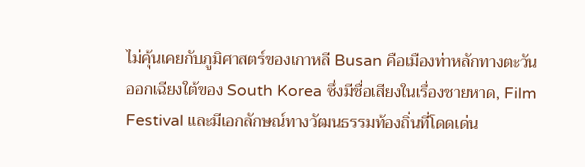ไม่คุ้นเคยกับภูมิศาสตร์ของเกาหลี Busan คือเมืองท่าหลักทางตะวันออกเฉียงใต้ของ South Korea ซึ่งมีชื่อเสียงในเรื่องชายหาด, Film Festival และมีเอกลักษณ์ทางวัฒนธรรมท้องถิ่นที่โดดเด่น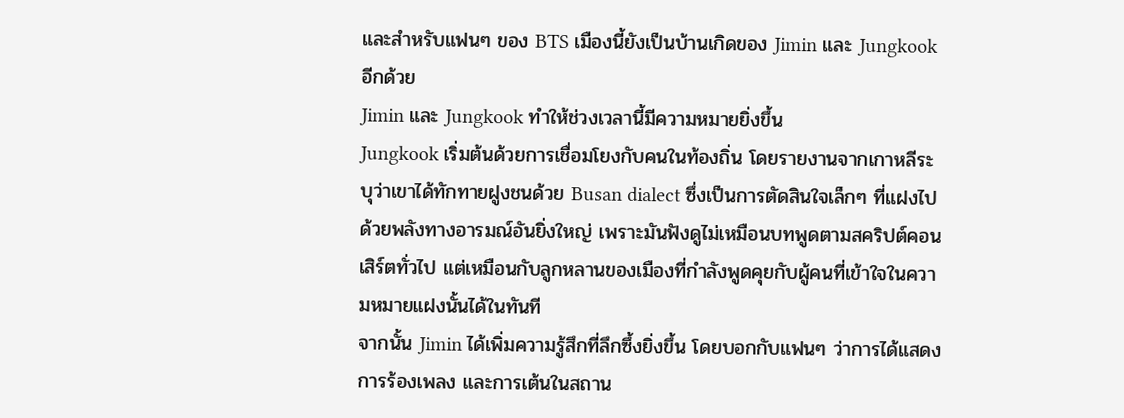และสำหรับแฟนๆ ของ BTS เมืองนี้ยังเป็นบ้านเกิดของ Jimin และ Jungkook อีกด้วย
Jimin และ Jungkook ทำให้ช่วงเวลานี้มีความหมายยิ่งขึ้น
Jungkook เริ่มต้นด้วยการเชื่อมโยงกับคนในท้องถิ่น โดยรายงานจากเกาหลีระบุว่าเขาได้ทักทายฝูงชนด้วย Busan dialect ซึ่งเป็นการตัดสินใจเล็กๆ ที่แฝงไปด้วยพลังทางอารมณ์อันยิ่งใหญ่ เพราะมันฟังดูไม่เหมือนบทพูดตามสคริปต์คอนเสิร์ตทั่วไป แต่เหมือนกับลูกหลานของเมืองที่กำลังพูดคุยกับผู้คนที่เข้าใจในความหมายแฝงนั้นได้ในทันที
จากนั้น Jimin ได้เพิ่มความรู้สึกที่ลึกซึ้งยิ่งขึ้น โดยบอกกับแฟนๆ ว่าการได้แสดง การร้องเพลง และการเต้นในสถาน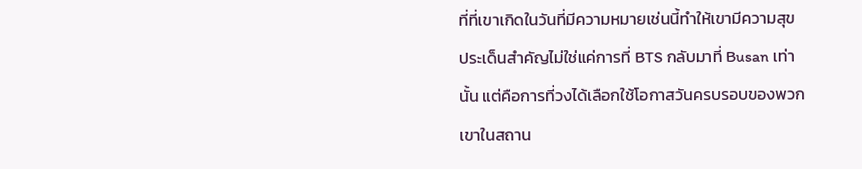ที่ที่เขาเกิดในวันที่มีความหมายเช่นนี้ทำให้เขามีความสุข ประเด็นสำคัญไม่ใช่แค่การที่ BTS กลับมาที่ Busan เท่านั้น แต่คือการที่วงได้เลือกใช้โอกาสวันครบรอบของพวกเขาในสถาน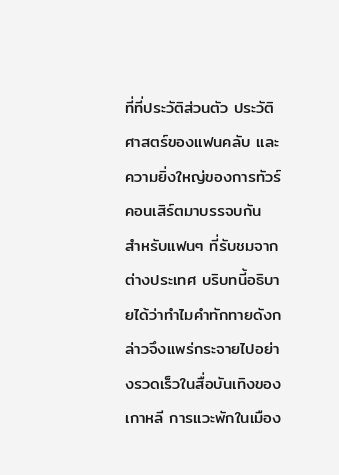ที่ที่ประวัติส่วนตัว ประวัติศาสตร์ของแฟนคลับ และความยิ่งใหญ่ของการทัวร์คอนเสิร์ตมาบรรจบกัน
สำหรับแฟนๆ ที่รับชมจากต่างประเทศ บริบทนี้อธิบายได้ว่าทำไมคำทักทายดังกล่าวจึงแพร่กระจายไปอย่างรวดเร็วในสื่อบันเทิงของเกาหลี การแวะพักในเมือง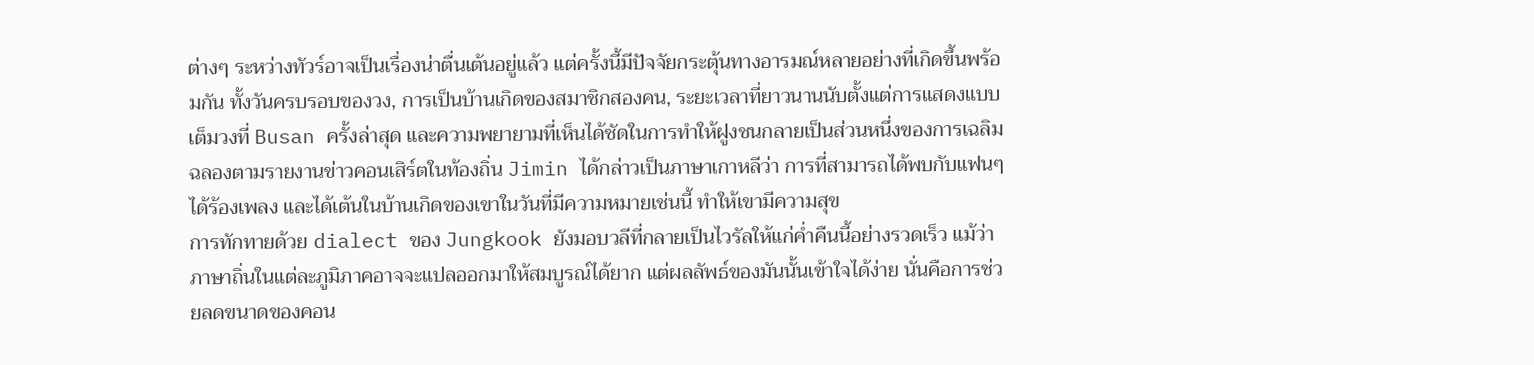ต่างๆ ระหว่างทัวร์อาจเป็นเรื่องน่าตื่นเต้นอยู่แล้ว แต่ครั้งนี้มีปัจจัยกระตุ้นทางอารมณ์หลายอย่างที่เกิดขึ้นพร้อมกัน ทั้งวันครบรอบของวง, การเป็นบ้านเกิดของสมาชิกสองคน, ระยะเวลาที่ยาวนานนับตั้งแต่การแสดงแบบเต็มวงที่ Busan ครั้งล่าสุด และความพยายามที่เห็นได้ชัดในการทำให้ฝูงชนกลายเป็นส่วนหนึ่งของการเฉลิมฉลองตามรายงานข่าวคอนเสิร์ตในท้องถิ่น Jimin ได้กล่าวเป็นภาษาเกาหลีว่า การที่สามารถได้พบกับแฟนๆ ได้ร้องเพลง และได้เต้นในบ้านเกิดของเขาในวันที่มีความหมายเช่นนี้ ทำให้เขามีความสุข
การทักทายด้วย dialect ของ Jungkook ยังมอบวลีที่กลายเป็นไวรัลให้แก่ค่ำคืนนี้อย่างรวดเร็ว แม้ว่าภาษาถิ่นในแต่ละภูมิภาคอาจจะแปลออกมาให้สมบูรณ์ได้ยาก แต่ผลลัพธ์ของมันนั้นเข้าใจได้ง่าย นั่นคือการช่วยลดขนาดของคอน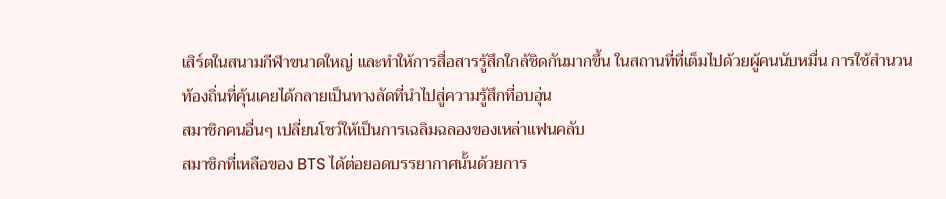เสิร์ตในสนามกีฬาขนาดใหญ่ และทำให้การสื่อสารรู้สึกใกล้ชิดกันมากขึ้น ในสถานที่ที่เต็มไปด้วยผู้คนนับหมื่น การใช้สำนวนท้องถิ่นที่คุ้นเคยได้กลายเป็นทางลัดที่นำไปสู่ความรู้สึกที่อบอุ่น
สมาชิกคนอื่นๆ เปลี่ยนโชว์ให้เป็นการเฉลิมฉลองของเหล่าแฟนคลับ
สมาชิกที่เหลือของ BTS ได้ต่อยอดบรรยากาศนั้นด้วยการ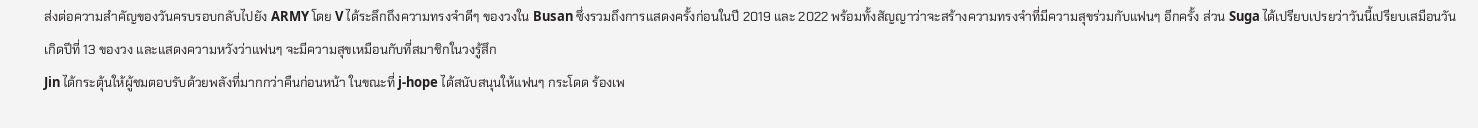ส่งต่อความสำคัญของวันครบรอบกลับไปยัง ARMY โดย V ได้ระลึกถึงความทรงจำดีๆ ของวงใน Busan ซึ่งรวมถึงการแสดงครั้งก่อนในปี 2019 และ 2022 พร้อมทั้งสัญญาว่าจะสร้างความทรงจำที่มีความสุขร่วมกับแฟนๆ อีกครั้ง ส่วน Suga ได้เปรียบเปรยว่าวันนี้เปรียบเสมือนวันเกิดปีที่ 13 ของวง และแสดงความหวังว่าแฟนๆ จะมีความสุขเหมือนกับที่สมาชิกในวงรู้สึก
Jin ได้กระตุ้นให้ผู้ชมตอบรับด้วยพลังที่มากกว่าคืนก่อนหน้า ในขณะที่ j-hope ได้สนับสนุนให้แฟนๆ กระโดด ร้องเพ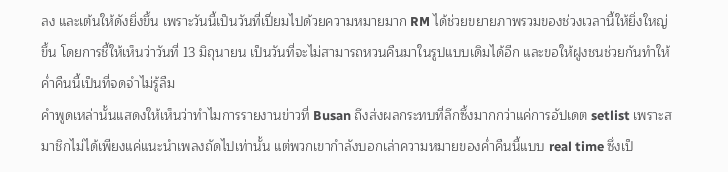ลง และเต้นให้ดังยิ่งขึ้น เพราะวันนี้เป็นวันที่เปี่ยมไปด้วยความหมายมาก RM ได้ช่วยขยายภาพรวมของช่วงเวลานี้ให้ยิ่งใหญ่ขึ้น โดยการชี้ให้เห็นว่าวันที่ 13 มิถุนายน เป็นวันที่จะไม่สามารถหวนคืนมาในรูปแบบเดิมได้อีก และขอให้ฝูงชนช่วยกันทำให้ค่ำคืนนี้เป็นที่จดจำไม่รู้ลืม
คำพูดเหล่านั้นแสดงให้เห็นว่าทำไมการรายงานข่าวที่ Busan ถึงส่งผลกระทบที่ลึกซึ้งมากกว่าแค่การอัปเดต setlist เพราะสมาชิกไม่ได้เพียงแค่แนะนำเพลงถัดไปเท่านั้น แต่พวกเขากำลังบอกเล่าความหมายของค่ำคืนนี้แบบ real time ซึ่งเป็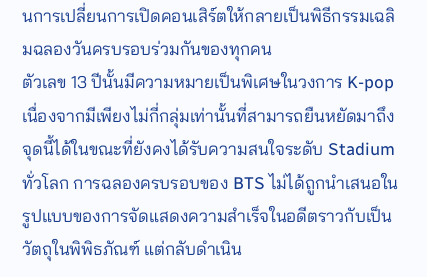นการเปลี่ยนการเปิดคอนเสิร์ตให้กลายเป็นพิธีกรรมเฉลิมฉลองวันครบรอบร่วมกันของทุกคน
ตัวเลข 13 ปีนั้นมีความหมายเป็นพิเศษในวงการ K-pop เนื่องจากมีเพียงไม่กี่กลุ่มเท่านั้นที่สามารถยืนหยัดมาถึงจุดนี้ได้ในขณะที่ยังคงได้รับความสนใจระดับ Stadium ทั่วโลก การฉลองครบรอบของ BTS ไม่ได้ถูกนำเสนอในรูปแบบของการจัดแสดงความสำเร็จในอดีตราวกับเป็นวัตถุในพิพิธภัณฑ์ แต่กลับดำเนิน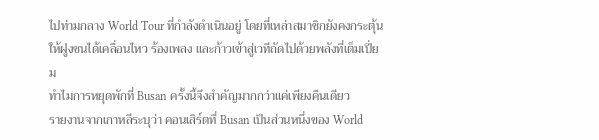ไปท่ามกลาง World Tour ที่กำลังดำเนินอยู่ โดยที่เหล่าสมาชิกยังคงกระตุ้นให้ฝูงชนได้เคลื่อนไหว ร้องเพลง และก้าวเข้าสู่เวทีถัดไปด้วยพลังที่เต็มเปี่ยม
ทำไมการหยุดพักที่ Busan ครั้งนี้จึงสำคัญมากกว่าแค่เพียงคืนเดียว
รายงานจากเกาหลีระบุว่า คอนเสิร์ตที่ Busan เป็นส่วนหนึ่งของ World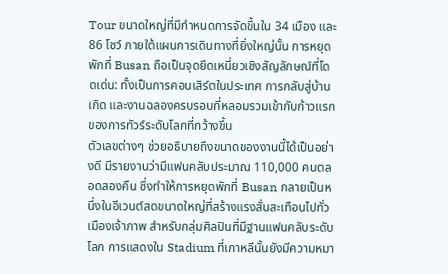Tour ขนาดใหญ่ที่มีกำหนดการจัดขึ้นใน 34 เมือง และ 86 โชว์ ภายใต้แผนการเดินทางที่ยิ่งใหญ่นั้น การหยุดพักที่ Busan ถือเป็นจุดยึดเหนี่ยวเชิงสัญลักษณ์ที่โดดเด่น: ทั้งเป็นการคอนเสิร์ตในประเทศ การกลับสู่บ้านเกิด และงานฉลองครบรอบที่หลอมรวมเข้ากับก้าวแรกของการทัวร์ระดับโลกที่กว้างขึ้น
ตัวเลขต่างๆ ช่วยอธิบายถึงขนาดของงานนี้ได้เป็นอย่างดี มีรายงานว่ามีแฟนคลับประมาณ 110,000 คนตลอดสองคืน ซึ่งทำให้การหยุดพักที่ Busan กลายเป็นหนึ่งในอีเวนต์สดขนาดใหญ่ที่สร้างแรงสั่นสะเทือนไปทั่วเมืองเจ้าภาพ สำหรับกลุ่มศิลปินที่มีฐานแฟนคลับระดับโลก การแสดงใน Stadium ที่เกาหลีนั้นยังมีความหมา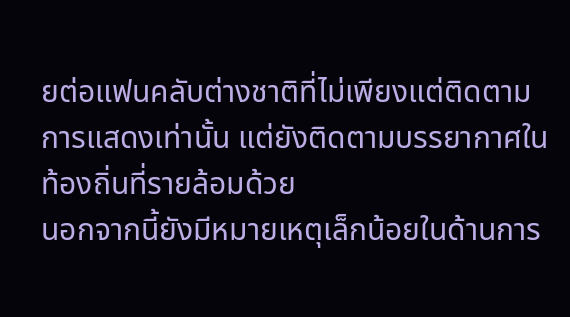ยต่อแฟนคลับต่างชาติที่ไม่เพียงแต่ติดตามการแสดงเท่านั้น แต่ยังติดตามบรรยากาศในท้องถิ่นที่รายล้อมด้วย
นอกจากนี้ยังมีหมายเหตุเล็กน้อยในด้านการ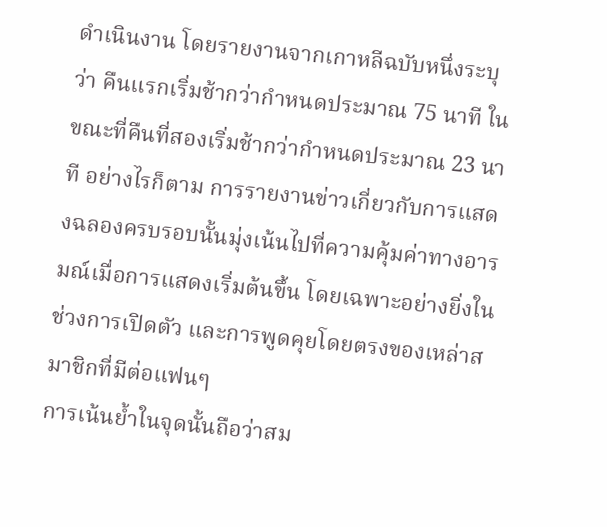ดำเนินงาน โดยรายงานจากเกาหลีฉบับหนึ่งระบุว่า คืนแรกเริ่มช้ากว่ากำหนดประมาณ 75 นาที ในขณะที่คืนที่สองเริ่มช้ากว่ากำหนดประมาณ 23 นาที อย่างไรก็ตาม การรายงานข่าวเกี่ยวกับการแสดงฉลองครบรอบนั้นมุ่งเน้นไปที่ความคุ้มค่าทางอารมณ์เมื่อการแสดงเริ่มต้นขึ้น โดยเฉพาะอย่างยิ่งในช่วงการเปิดตัว และการพูดคุยโดยตรงของเหล่าสมาชิกที่มีต่อแฟนๆ
การเน้นย้ำในจุดนั้นถือว่าสม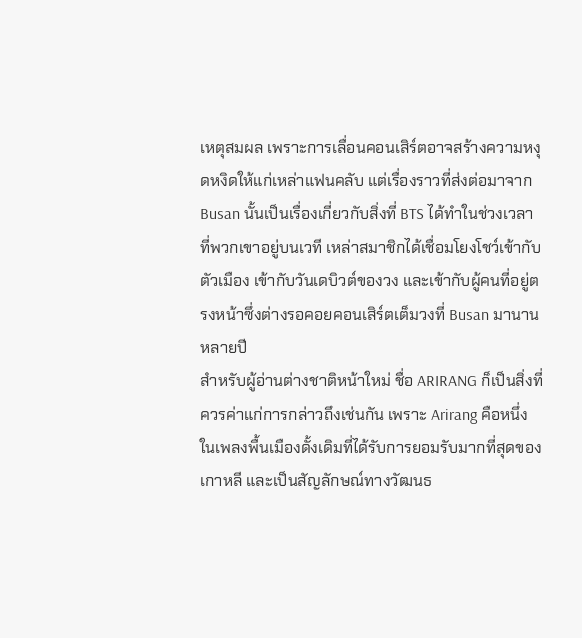เหตุสมผล เพราะการเลื่อนคอนเสิร์ตอาจสร้างความหงุดหงิดให้แก่เหล่าแฟนคลับ แต่เรื่องราวที่ส่งต่อมาจาก Busan นั้นเป็นเรื่องเกี่ยวกับสิ่งที่ BTS ได้ทำในช่วงเวลาที่พวกเขาอยู่บนเวที เหล่าสมาชิกได้เชื่อมโยงโชว์เข้ากับตัวเมือง เข้ากับวันเดบิวต์ของวง และเข้ากับผู้คนที่อยู่ตรงหน้าซึ่งต่างรอคอยคอนเสิร์ตเต็มวงที่ Busan มานานหลายปี
สำหรับผู้อ่านต่างชาติหน้าใหม่ ชื่อ ARIRANG ก็เป็นสิ่งที่ควรค่าแก่การกล่าวถึงเช่นกัน เพราะ Arirang คือหนึ่งในเพลงพื้นเมืองดั้งเดิมที่ได้รับการยอมรับมากที่สุดของเกาหลี และเป็นสัญลักษณ์ทางวัฒนธ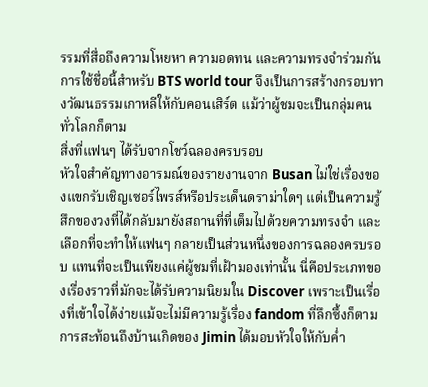รรมที่สื่อถึงความโหยหา ความอดทน และความทรงจำร่วมกัน การใช้ชื่อนี้สำหรับ BTS world tour จึงเป็นการสร้างกรอบทางวัฒนธรรมเกาหลีให้กับคอนเสิร์ต แม้ว่าผู้ชมจะเป็นกลุ่มคนทั่วโลกก็ตาม
สิ่งที่แฟนๆ ได้รับจากโชว์ฉลองครบรอบ
หัวใจสำคัญทางอารมณ์ของรายงานจาก Busan ไม่ใช่เรื่องของแขกรับเชิญเซอร์ไพรส์หรือประเด็นดราม่าใดๆ แต่เป็นความรู้สึกของวงที่ได้กลับมายังสถานที่ที่เต็มไปด้วยความทรงจำ และเลือกที่จะทำให้แฟนๆ กลายเป็นส่วนหนึ่งของการฉลองครบรอบ แทนที่จะเป็นเพียงแค่ผู้ชมที่เฝ้ามองเท่านั้น นี่คือประเภทของเรื่องราวที่มักจะได้รับความนิยมใน Discover เพราะเป็นเรื่องที่เข้าใจได้ง่ายแม้จะไม่มีความรู้เรื่อง fandom ที่ลึกซึ้งก็ตาม
การสะท้อนถึงบ้านเกิดของ Jimin ได้มอบหัวใจให้กับค่ำ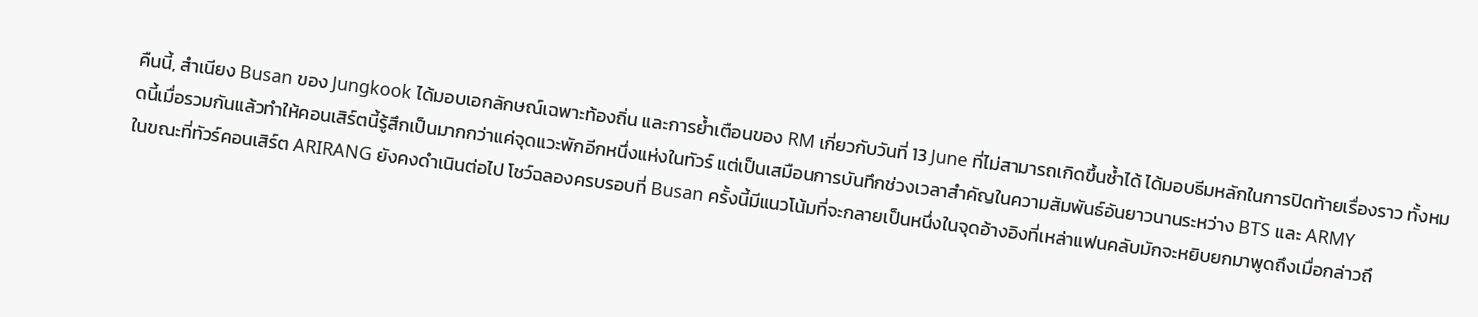คืนนี้, สำเนียง Busan ของ Jungkook ได้มอบเอกลักษณ์เฉพาะท้องถิ่น และการย้ำเตือนของ RM เกี่ยวกับวันที่ 13 June ที่ไม่สามารถเกิดขึ้นซ้ำได้ ได้มอบธีมหลักในการปิดท้ายเรื่องราว ทั้งหมดนี้เมื่อรวมกันแล้วทำให้คอนเสิร์ตนี้รู้สึกเป็นมากกว่าแค่จุดแวะพักอีกหนึ่งแห่งในทัวร์ แต่เป็นเสมือนการบันทึกช่วงเวลาสำคัญในความสัมพันธ์อันยาวนานระหว่าง BTS และ ARMY
ในขณะที่ทัวร์คอนเสิร์ต ARIRANG ยังคงดำเนินต่อไป โชว์ฉลองครบรอบที่ Busan ครั้งนี้มีแนวโน้มที่จะกลายเป็นหนึ่งในจุดอ้างอิงที่เหล่าแฟนคลับมักจะหยิบยกมาพูดถึงเมื่อกล่าวถึ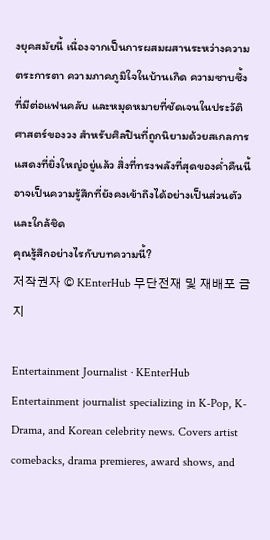งยุคสมัยนี้ เนื่องจากเป็นการผสมผสานระหว่างความตระการตา ความภาคภูมิใจในบ้านเกิด ความซาบซึ้งที่มีต่อแฟนคลับ และหมุดหมายที่ชัดเจนในประวัติศาสตร์ของวง สำหรับศิลปินที่ถูกนิยามด้วยสเกลการแสดงที่ยิ่งใหญ่อยู่แล้ว สิ่งที่ทรงพลังที่สุดของค่ำคืนนี้อาจเป็นความรู้สึกที่ยังคงเข้าถึงได้อย่างเป็นส่วนตัวและใกล้ชิด
คุณรู้สึกอย่างไรกับบทความนี้?
저작권자 © KEnterHub 무단전재 및 재배포 금지

Entertainment Journalist · KEnterHub
Entertainment journalist specializing in K-Pop, K-Drama, and Korean celebrity news. Covers artist comebacks, drama premieres, award shows, and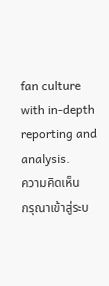fan culture with in-depth reporting and analysis.
ความคิดเห็น
กรุณาเข้าสู่ระบ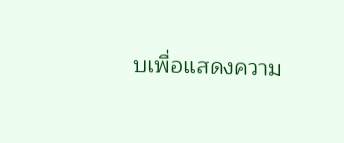บเพื่อแสดงความ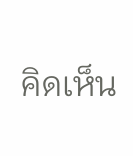คิดเห็น